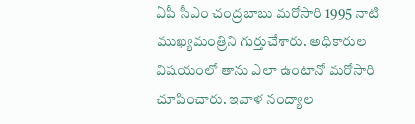ఏపీ సీఎం చంద్రబాబు మరోసారి 1995 నాటి ముఖ్యమంత్రిని గుర్తుచేశారు. అధికారుల విషయంలో తాను ఎలా ఉంటానో మరోసారి చూపించారు. ఇవాళ నంద్యాల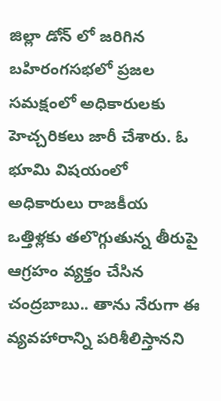జిల్లా డోన్ లో జరిగిన బహిరంగసభలో ప్రజల సమక్షంలో అధికారులకు హెచ్చరికలు జారీ చేశారు. ఓ భూమి విషయంలో అధికారులు రాజకీయ ఒత్తిళ్లకు తలొగ్గుతున్న తీరుపై ఆగ్రహం వ్యక్తం చేసిన చంద్రబాబు.. తాను నేరుగా ఈ వ్యవహారాన్ని పరిశీలిస్తానని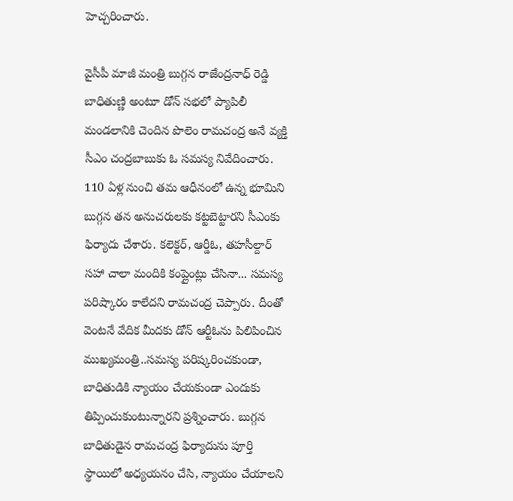హెచ్చరించారు.

వైసీపీ మాజీ మంత్రి బుగ్గన రాజేంద్రనాధ్ రెడ్డి బాధితుణ్ణి అంటూ డోన్ సభలో ప్యాపిలీ మండలానికి చెందిన పొలెం రామచంద్ర అనే వ్యక్తి సీఎం చంద్రబాబుకు ఓ సమస్య నివేదించారు. 110 ఏళ్ల నుంచి తమ ఆధీనంలో ఉన్న భూమిని బుగ్గన తన అనుచరులకు కట్టబెట్టారని సీఎంకు ఫిర్యాదు చేశారు. కలెక్టర్, ఆర్డీఓ, తహసీల్దార్ సహా చాలా మందికి కంప్లైంట్లు చేసినా... సమస్య పరిష్కారం కాలేదని రామచంద్ర చెప్పారు. దీంతో వెంటనే వేదిక మీదకు డోన్ ఆర్టీఓను పిలిపించిన ముఖ్యమంత్రి..సమస్య పరిష్కరించకుండా, బాధితుడికి న్యాయం చేయకుండా ఎందుకు తిప్పించుకుంటున్నారని ప్రశ్నించారు. బుగ్గన బాధితుడైన రామచంద్ర ఫిర్యాదును పూర్తి స్థాయిలో అధ్యయనం చేసి, న్యాయం చేయాలని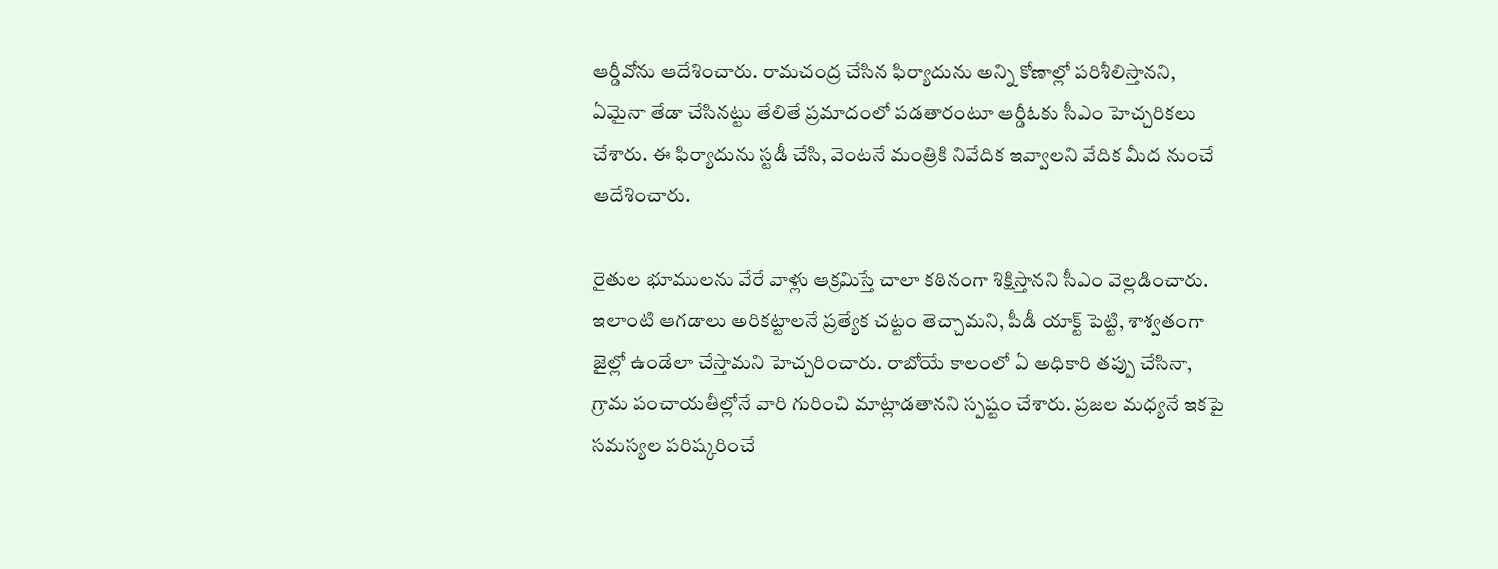ఆర్డీవోను ఆదేశించారు. రామచంద్ర చేసిన ఫిర్యాదును అన్ని కోణాల్లో పరిశీలిస్తానని, ఏమైనా తేడా చేసినట్టు తేలితే ప్రమాదంలో పడతారంటూ ఆర్డీఓకు సీఎం హెచ్చరికలు చేశారు. ఈ ఫిర్యాదును స్టడీ చేసి, వెంటనే మంత్రికి నివేదిక ఇవ్వాలని వేదిక మీద నుంచే ఆదేశించారు.

రైతుల భూములను వేరే వాళ్లు ఆక్రమిస్తే చాలా కఠినంగా శిక్షిస్తానని సీఎం వెల్లడించారు. ఇలాంటి ఆగడాలు అరికట్టాలనే ప్రత్యేక చట్టం తెచ్చామని, పీడీ యాక్ట్ పెట్టి, శాశ్వతంగా జైల్లో ఉండేలా చేస్తామని హెచ్చరించారు. రాబోయే కాలంలో ఏ అధికారి తప్పు చేసినా, గ్రామ పంచాయతీల్లోనే వారి గురించి మాట్లాడతానని స్పష్టం చేశారు. ప్రజల మధ్యనే ఇకపై సమస్యల పరిష్కరించే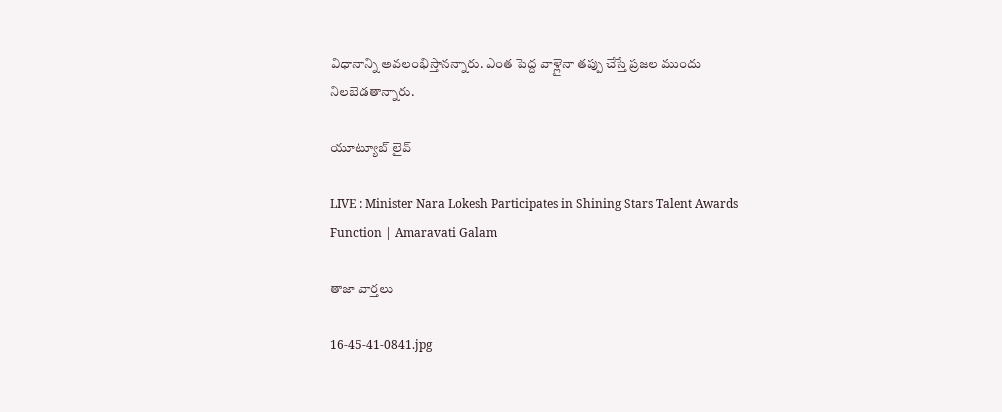విధానాన్ని అవలంభిస్తానన్నారు. ఎంత పెద్ద వాళ్లైనా తప్పు చేస్తే ప్రజల ముందు నిలబెడతాన్నారు.

యూట్యూబ్ లైవ్

LIVE : Minister Nara Lokesh Participates in Shining Stars Talent Awards Function | Amaravati Galam

తాజా వార్తలు

16-45-41-0841.jpg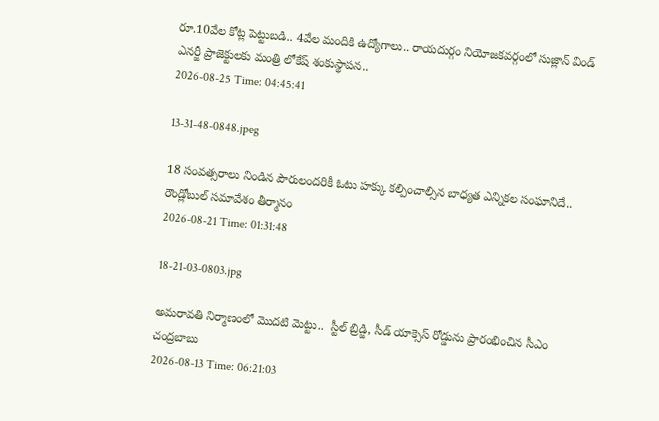రూ.10వేల కోట్ల పెట్టుబడి.. 4వేల మందికి ఉద్యోగాలు.. రాయదుర్గం నియోజకవర్గంలో సుజ్లాన్ విండ్ ఎనర్జీ ప్రాజెక్టులకు మంత్రి లోకేష్ శంకుస్థాపన..
2026-08-25 Time: 04:45:41

13-31-48-0848.jpeg

18 సంవత్సరాలు నిండిన పౌరులందరికీ ఓటు హక్కు కల్పించాల్సిన బాధ్యత ఎన్నికల సంఘానిదే..  రౌండ్లోబుల్ సమావేశం తీర్మానం
2026-08-21 Time: 01:31:48

18-21-03-0803.jpg

అమరావతి నిర్మాణంలో మొదటి మెట్టు..  స్టీల్ బ్రిడ్జి, సీడ్ యాక్సెస్ రోడ్డును ప్రారంభించిన సీఎం చంద్రబాబు
2026-08-13 Time: 06:21:03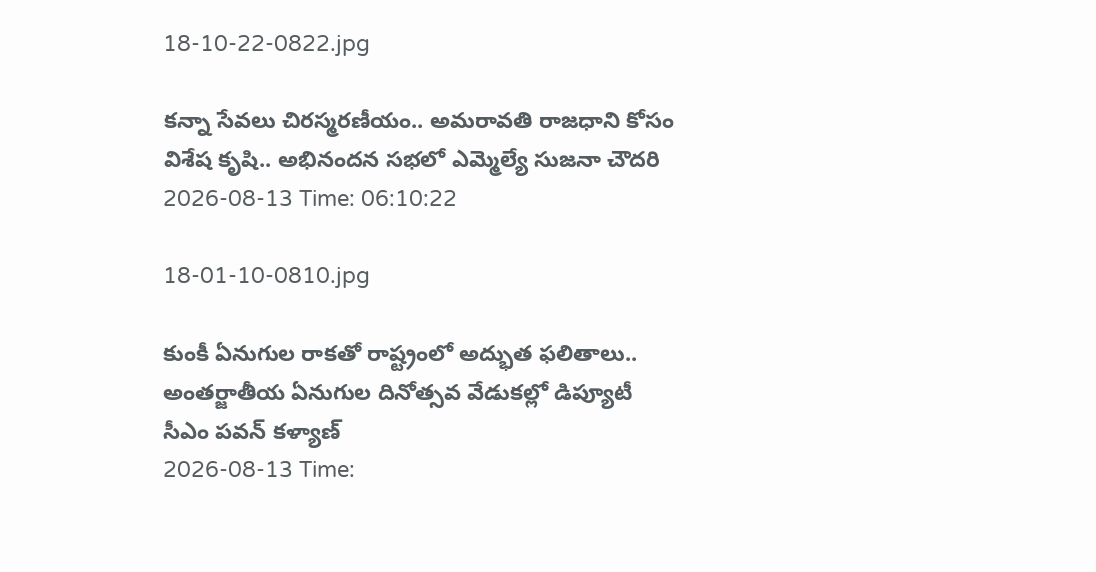18-10-22-0822.jpg

కన్నా సేవలు చిరస్మరణీయం.. అమరావతి రాజధాని కోసం విశేష కృషి.. అభినందన సభలో ఎమ్మెల్యే సుజనా చౌదరి
2026-08-13 Time: 06:10:22

18-01-10-0810.jpg

కుంకీ ఏనుగుల రాకతో రాష్ట్రంలో అద్భుత ఫలితాలు..  అంతర్జాతీయ ఏనుగుల దినోత్సవ వేడుకల్లో డిప్యూటీ సీఎం పవన్ కళ్యాణ్
2026-08-13 Time: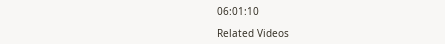06:01:10

Related Videos